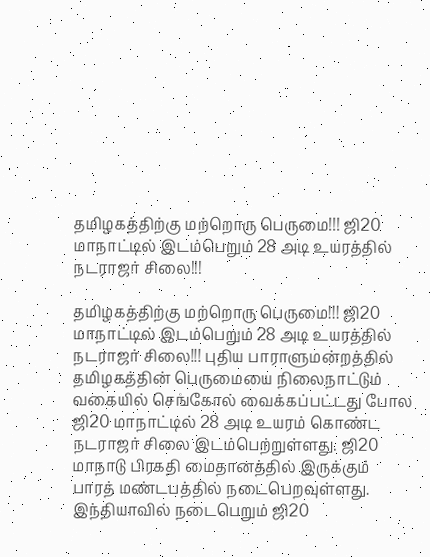தமிழகத்திற்கு மற்றொரு பெருமை!!! ஜி20 மாநாட்டில் இடம்பெறும் 28 அடி உயரத்தில் நடராஜர் சிலை!!!

தமிழகத்திற்கு மற்றொரு பெருமை!!! ஜி20 மாநாட்டில் இடம்பெறும் 28 அடி உயரத்தில் நடராஜர் சிலை!!! புதிய பாராளுமன்றத்தில் தமிழகத்தின் பெருமையை நிலைநாட்டும் வகையில் செங்கோல் வைக்கப்பட்டது போல ஜி20 மாநாட்டில் 28 அடி உயரம் கொண்ட நடராஜர் சிலை இடம்பெற்றுள்ளது. ஜி20 மாநாடு பிரகதி மைதானத்தில் இருக்கும் பாரத் மண்டபத்தில் நடைபெறவுள்ளது. இந்தியாவில் நடைபெறும் ஜி20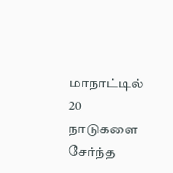மாநாட்டில் 20 நாடுகளை சேர்ந்த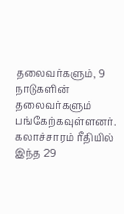தலைவர்களும், 9 நாடுகளின் தலைவர்களும் பங்கேற்கவுள்ளனர். கலாச்சாரம் ரீதியில் இந்த 29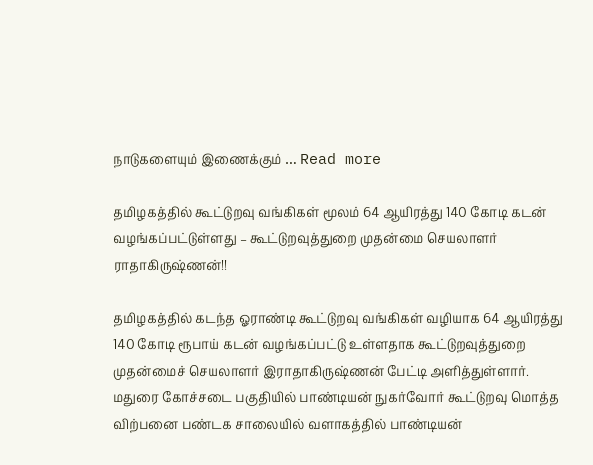நாடுகளையும் இணைக்கும் … Read more

தமிழகத்தில் கூட்டுறவு வங்கிகள் மூலம் 64 ஆயிரத்து 140 கோடி கடன் வழங்கப்பட்டுள்ளது – கூட்டுறவுத்துறை முதன்மை செயலாளர் ராதாகிருஷ்ணன்!!

தமிழகத்தில் கடந்த ஓராண்டி கூட்டுறவு வங்கிகள் வழியாக 64 ஆயிரத்து 140 கோடி ரூபாய் கடன் வழங்கப்பட்டு உள்ளதாக கூட்டுறவுத்துறை முதன்மைச் செயலாளர் இராதாகிருஷ்ணன் பேட்டி அளித்துள்ளார். மதுரை கோச்சடை பகுதியில் பாண்டியன் நுகர்வோர் கூட்டுறவு மொத்த விற்பனை பண்டக சாலையில் வளாகத்தில் பாண்டியன்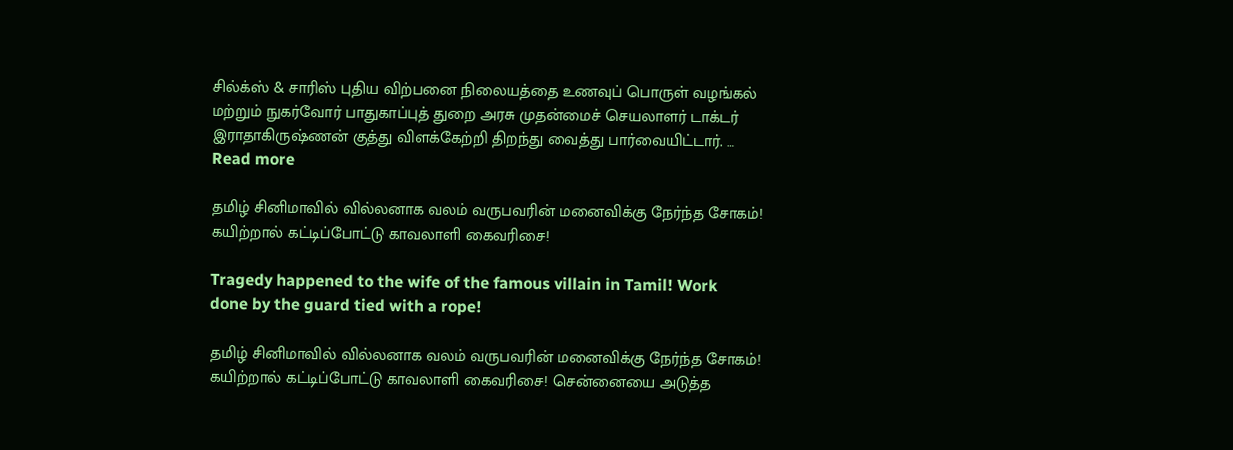சில்க்ஸ் & சாரிஸ் புதிய விற்பனை நிலையத்தை உணவுப் பொருள் வழங்கல் மற்றும் நுகர்வோர் பாதுகாப்புத் துறை அரசு முதன்மைச் செயலாளர் டாக்டர் இராதாகிருஷ்ணன் குத்து விளக்கேற்றி திறந்து வைத்து பார்வையிட்டார். … Read more

தமிழ் சினிமாவில் வில்லனாக வலம் வருபவரின் மனைவிக்கு நேர்ந்த சோகம்! கயிற்றால் கட்டிப்போட்டு காவலாளி கைவரிசை!

Tragedy happened to the wife of the famous villain in Tamil! Work done by the guard tied with a rope!

தமிழ் சினிமாவில் வில்லனாக வலம் வருபவரின் மனைவிக்கு நேர்ந்த சோகம்! கயிற்றால் கட்டிப்போட்டு காவலாளி கைவரிசை! சென்னையை அடுத்த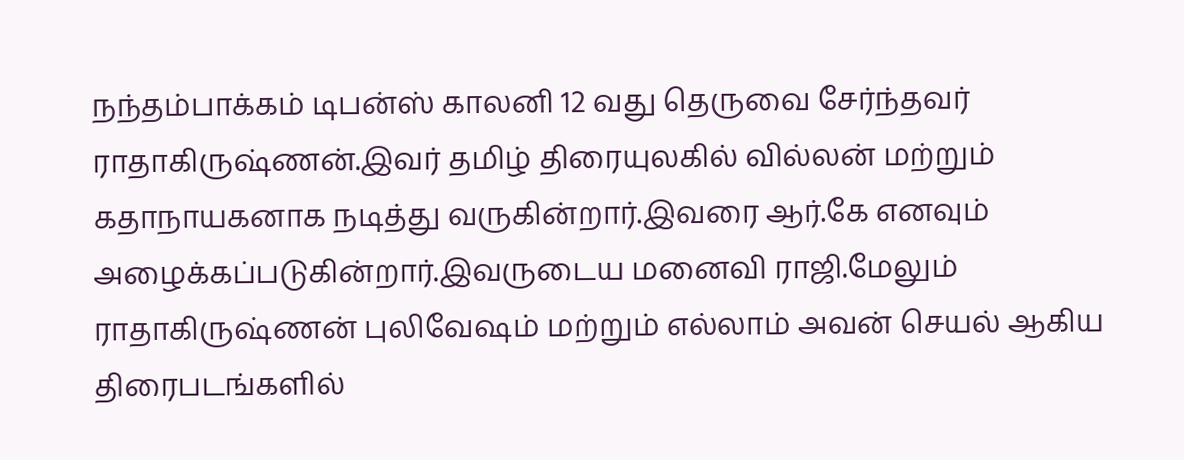நந்தம்பாக்கம் டிபன்ஸ் காலனி 12 வது தெருவை சேர்ந்தவர் ராதாகிருஷ்ணன்.இவர் தமிழ் திரையுலகில் வில்லன் மற்றும் கதாநாயகனாக நடித்து வருகின்றார்.இவரை ஆர்.கே எனவும் அழைக்கப்படுகின்றார்.இவருடைய மனைவி ராஜி.மேலும் ராதாகிருஷ்ணன் புலிவேஷம் மற்றும் எல்லாம் அவன் செயல் ஆகிய திரைபடங்களில்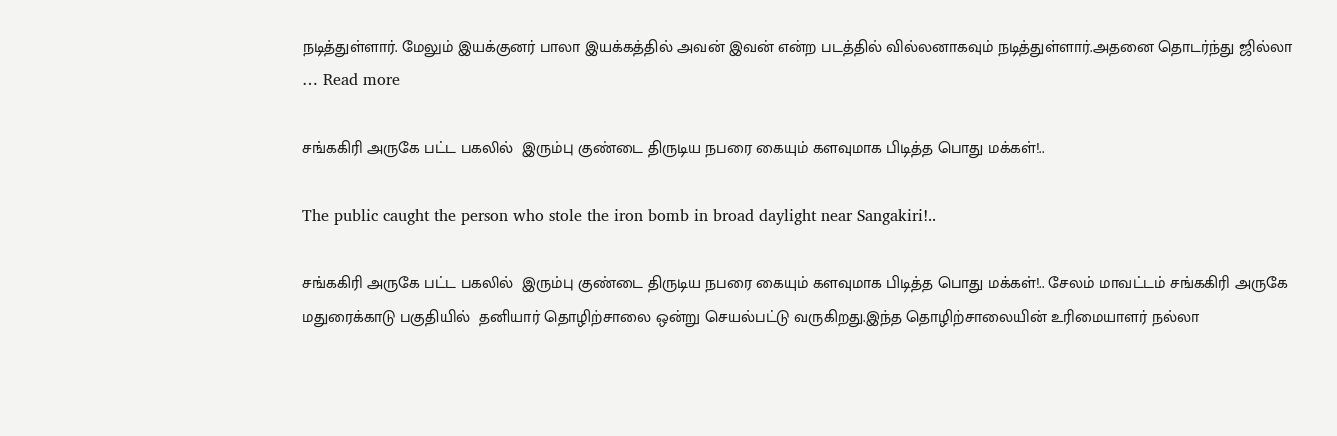நடித்துள்ளார். மேலும் இயக்குனர் பாலா இயக்கத்தில் அவன் இவன் என்ற படத்தில் வில்லனாகவும் நடித்துள்ளார்.அதனை தொடர்ந்து ஜில்லா … Read more

சங்ககிரி அருகே பட்ட பகலில்  இரும்பு குண்டை திருடிய நபரை கையும் களவுமாக பிடித்த பொது மக்கள்!..

The public caught the person who stole the iron bomb in broad daylight near Sangakiri!..

சங்ககிரி அருகே பட்ட பகலில்  இரும்பு குண்டை திருடிய நபரை கையும் களவுமாக பிடித்த பொது மக்கள்!.. சேலம் மாவட்டம் சங்ககிரி அருகே மதுரைக்காடு பகுதியில்  தனியார் தொழிற்சாலை ஒன்று செயல்பட்டு வருகிறது.இந்த தொழிற்சாலையின் உரிமையாளர் நல்லா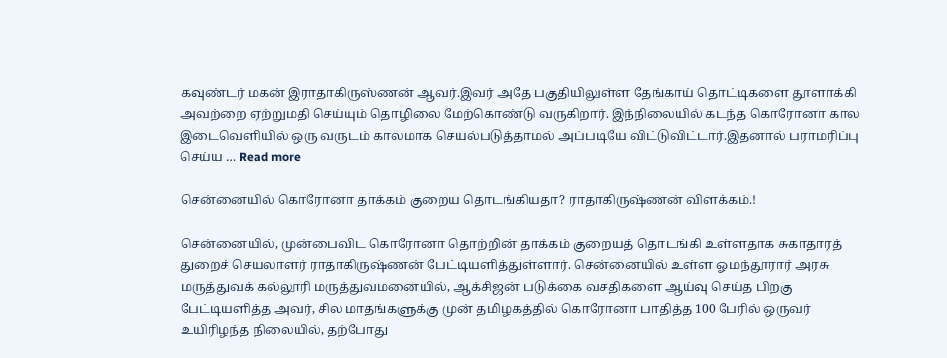கவுண்டர் மகன் இராதாகிருஸ்ணன் ஆவர்.இவர் அதே பகுதியிலுள்ள தேங்காய் தொட்டிகளை தூளாக்கி அவற்றை ஏற்றுமதி செய்யும் தொழிலை மேற்கொண்டு வருகிறார். இந்நிலையில் கடந்த கொரோனா கால இடைவெளியில் ஒரு வருடம் காலமாக செயல்படுத்தாமல் அப்படியே விட்டுவிட்டார்.இதனால் பராமரிப்பு செய்ய … Read more

சென்னையில் கொரோனா தாக்கம் குறைய தொடங்கியதா? ராதாகிருஷ்ணன் விளக்கம்.!

சென்னையில், முன்பைவிட கொரோனா தொற்றின் தாக்கம் குறையத் தொடங்கி உள்ளதாக சுகாதாரத் துறைச் செயலாளர் ராதாகிருஷ்ணன் பேட்டியளித்துள்ளார். சென்னையில் உள்ள ஓமந்தூரார் அரசு மருத்துவக் கல்லூரி மருத்துவமனையில், ஆக்சிஜன் படுக்கை வசதிகளை ஆய்வு செய்த பிறகு பேட்டியளித்த அவர், சில மாதங்களுக்கு முன் தமிழகத்தில் கொரோனா பாதித்த 100 பேரில் ஒருவர் உயிரிழந்த நிலையில், தற்போது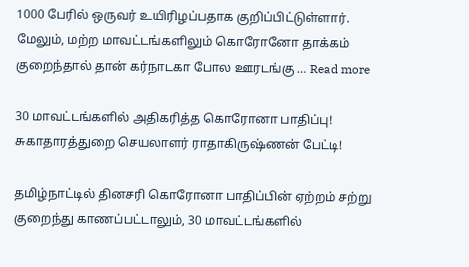1000 பேரில் ஒருவர் உயிரிழப்பதாக குறிப்பிட்டுள்ளார். மேலும், மற்ற மாவட்டங்களிலும் கொரோனோ தாக்கம் குறைந்தால் தான் கர்நாடகா போல ஊரடங்கு … Read more

30 மாவட்டங்களில் அதிகரித்த கொரோனா பாதிப்பு! சுகாதாரத்துறை செயலாளர் ராதாகிருஷ்ணன் பேட்டி!

தமிழ்நாட்டில் தினசரி கொரோனா பாதிப்பின் ஏற்றம் சற்று குறைந்து காணப்பட்டாலும், 30 மாவட்டங்களில்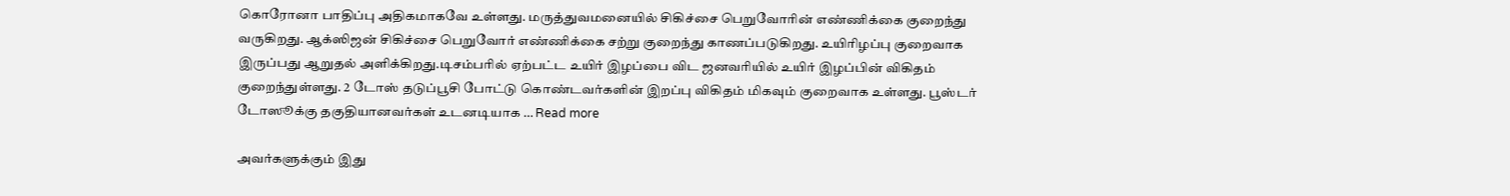கொரோனா பாதிப்பு அதிகமாகவே உள்ளது. மருத்துவமனையில் சிகிச்சை பெறுவோரின் எண்ணிக்கை குறைந்து வருகிறது. ஆக்ஸிஜன் சிகிச்சை பெறுவோர் எண்ணிக்கை சற்று குறைந்து காணப்படுகிறது. உயிரிழப்பு குறைவாக இருப்பது ஆறுதல் அளிக்கிறது.டிசம்பரில் ஏற்பட்ட உயிர் இழப்பை விட ஜனவரியில் உயிர் இழப்பின் விகிதம் குறைந்துள்ளது. 2 டோஸ் தடுப்பூசி போட்டு கொண்டவர்களின் இறப்பு விகிதம் மிகவும் குறைவாக உள்ளது. பூஸ்டர் டோஸூக்கு தகுதியானவர்கள் உடனடியாக … Read more

அவர்களுக்கும் இது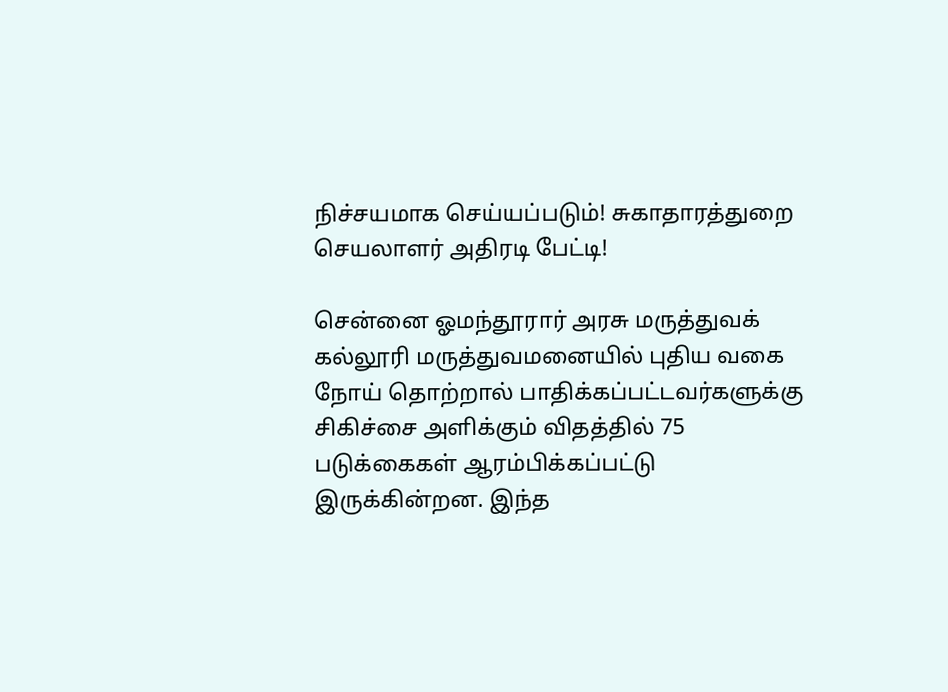நிச்சயமாக செய்யப்படும்! சுகாதாரத்துறை செயலாளர் அதிரடி பேட்டி!

சென்னை ஓமந்தூரார் அரசு மருத்துவக் கல்லூரி மருத்துவமனையில் புதிய வகை நோய் தொற்றால் பாதிக்கப்பட்டவர்களுக்கு சிகிச்சை அளிக்கும் விதத்தில் 75 படுக்கைகள் ஆரம்பிக்கப்பட்டு இருக்கின்றன. இந்த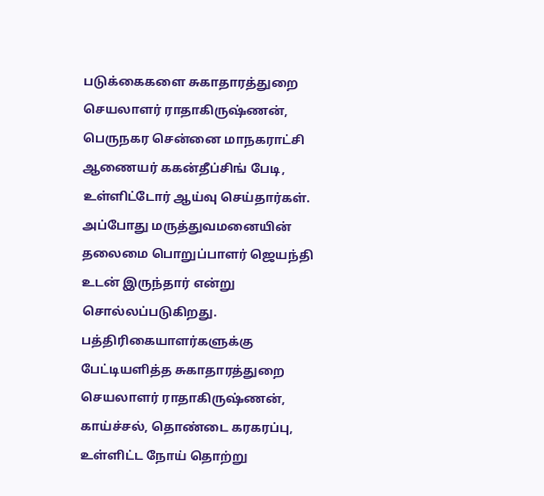படுக்கைகளை சுகாதாரத்துறை செயலாளர் ராதாகிருஷ்ணன், பெருநகர சென்னை மாநகராட்சி ஆணையர் ககன்தீப்சிங் பேடி, உள்ளிட்டோர் ஆய்வு செய்தார்கள். அப்போது மருத்துவமனையின் தலைமை பொறுப்பாளர் ஜெயந்தி உடன் இருந்தார் என்று சொல்லப்படுகிறது. பத்திரிகையாளர்களுக்கு பேட்டியளித்த சுகாதாரத்துறை செயலாளர் ராதாகிருஷ்ணன், காய்ச்சல், தொண்டை கரகரப்பு, உள்ளிட்ட நோய் தொற்று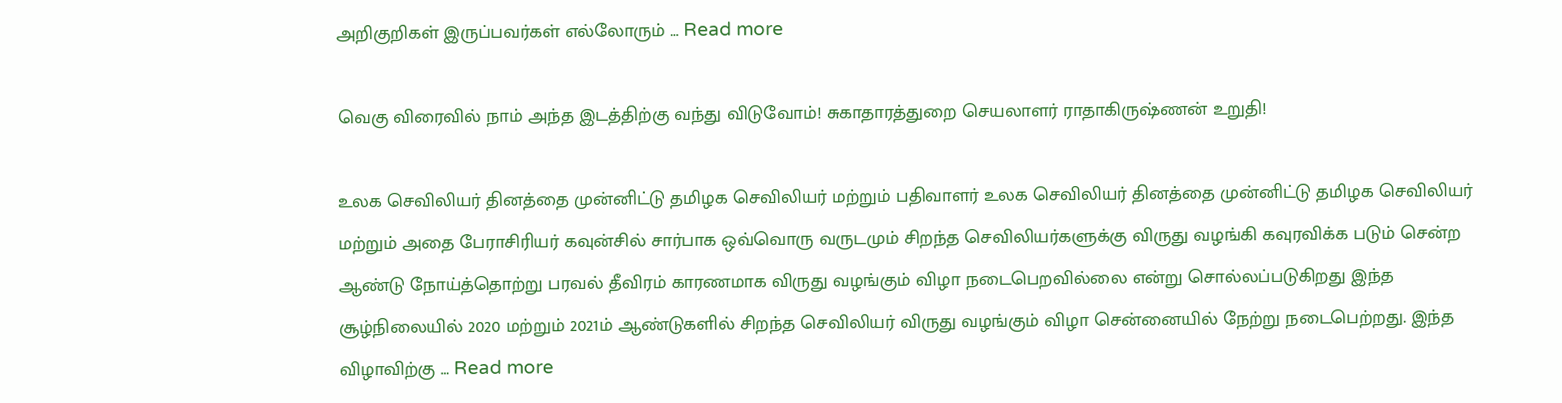அறிகுறிகள் இருப்பவர்கள் எல்லோரும் … Read more

வெகு விரைவில் நாம் அந்த இடத்திற்கு வந்து விடுவோம்! சுகாதாரத்துறை செயலாளர் ராதாகிருஷ்ணன் உறுதி!

உலக செவிலியர் தினத்தை முன்னிட்டு தமிழக செவிலியர் மற்றும் பதிவாளர் உலக செவிலியர் தினத்தை முன்னிட்டு தமிழக செவிலியர் மற்றும் அதை பேராசிரியர் கவுன்சில் சார்பாக ஒவ்வொரு வருடமும் சிறந்த செவிலியர்களுக்கு விருது வழங்கி கவுரவிக்க படும் சென்ற ஆண்டு நோய்த்தொற்று பரவல் தீவிரம் காரணமாக விருது வழங்கும் விழா நடைபெறவில்லை என்று சொல்லப்படுகிறது இந்த சூழ்நிலையில் 2020 மற்றும் 2021ம் ஆண்டுகளில் சிறந்த செவிலியர் விருது வழங்கும் விழா சென்னையில் நேற்று நடைபெற்றது. இந்த விழாவிற்கு … Read more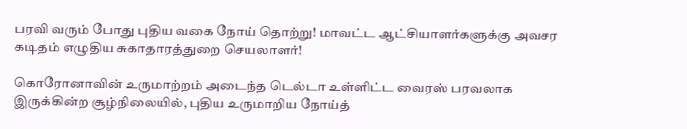பரவி வரும் போது புதிய வகை நோய் தொற்று! மாவட்ட ஆட்சியாளர்களுக்கு அவசர கடிதம் எழுதிய சுகாதாரத்துறை செயலாளர்!

கொரோனாவின் உருமாற்றம் அடைந்த டெல்டா உள்ளிட்ட வைரஸ் பரவலாக இருக்கின்ற சூழ்நிலையில், புதிய உருமாறிய நோய்த்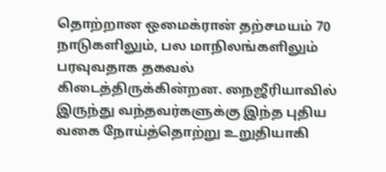தொற்றான ஒமைக்ரான் தற்சமயம் 70 நாடுகளிலும், பல மாநிலங்களிலும் பரவுவதாக தகவல் கிடைத்திருக்கின்றன. நைஜீரியாவில் இருந்து வந்தவர்களுக்கு இந்த புதிய வகை நோய்த்தொற்று உறுதியாகி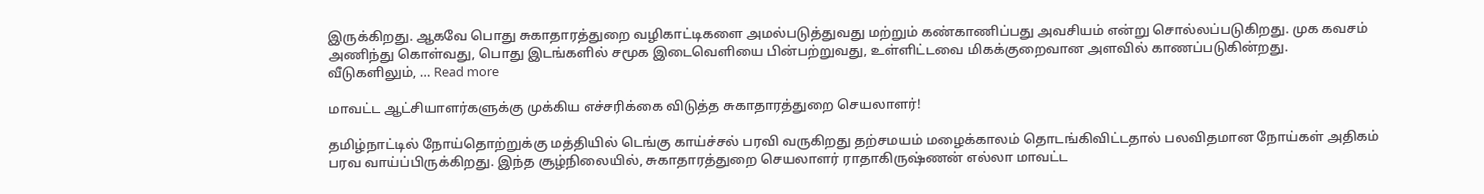இருக்கிறது. ஆகவே பொது சுகாதாரத்துறை வழிகாட்டிகளை அமல்படுத்துவது மற்றும் கண்காணிப்பது அவசியம் என்று சொல்லப்படுகிறது. முக கவசம் அணிந்து கொள்வது, பொது இடங்களில் சமூக இடைவெளியை பின்பற்றுவது, உள்ளிட்டவை மிகக்குறைவான அளவில் காணப்படுகின்றது. வீடுகளிலும், … Read more

மாவட்ட ஆட்சியாளர்களுக்கு முக்கிய எச்சரிக்கை விடுத்த சுகாதாரத்துறை செயலாளர்!

தமிழ்நாட்டில் நோய்தொற்றுக்கு மத்தியில் டெங்கு காய்ச்சல் பரவி வருகிறது தற்சமயம் மழைக்காலம் தொடங்கிவிட்டதால் பலவிதமான நோய்கள் அதிகம் பரவ வாய்ப்பிருக்கிறது. இந்த சூழ்நிலையில், சுகாதாரத்துறை செயலாளர் ராதாகிருஷ்ணன் எல்லா மாவட்ட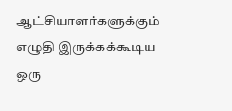ஆட்சியாளர்களுக்கும் எழுதி இருக்கக்கூடிய ஒரு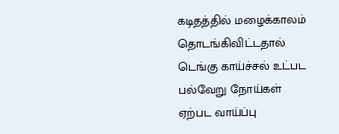கடிதத்தில் மழைக்காலம் தொடங்கிவிட்டதால் டெங்கு காய்ச்சல் உட்பட பல்வேறு நோய்கள் ஏற்பட வாய்ப்பு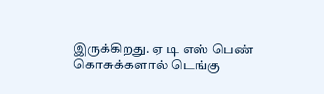இருக்கிறது. ஏ டி எஸ் பெண் கொசுக்களால் டெங்கு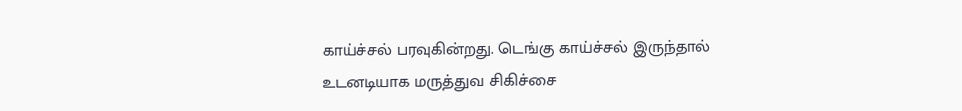காய்ச்சல் பரவுகின்றது. டெங்கு காய்ச்சல் இருந்தால் உடனடியாக மருத்துவ சிகிச்சை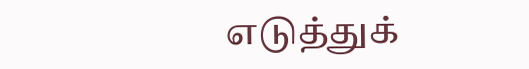எடுத்துக்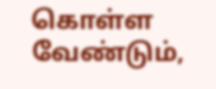கொள்ள வேண்டும்,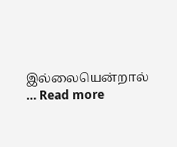இல்லையென்றால் … Read more